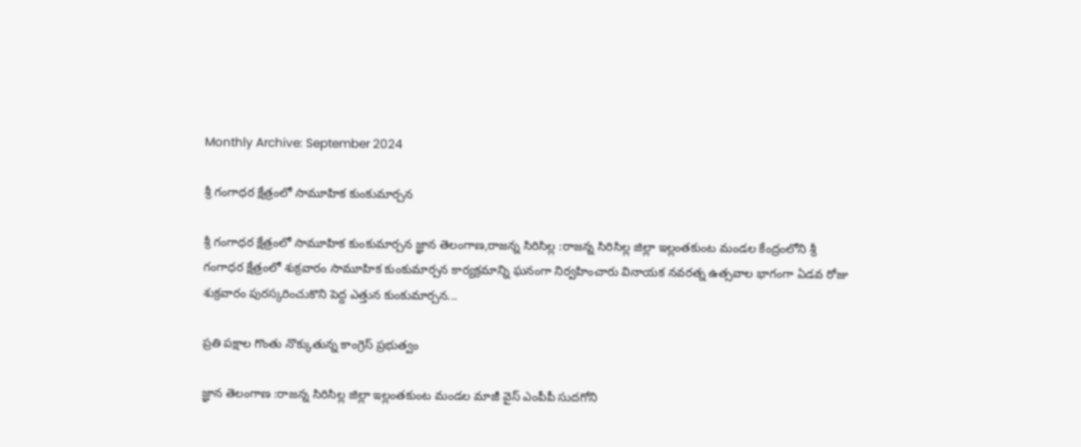Monthly Archive: September 2024

శ్రీ గంగాధర క్షేత్రంలో సామూహిక కుంకుమార్చన

శ్రీ గంగాధర క్షేత్రంలో సామూహిక కుంకుమార్చన జ్ఞాన తెలంగాణ,రాజన్న సిరిసిల్ల :రాజన్న సిరిసిల్ల జిల్లా ఇల్లంతకుంట మండల కేంద్రంలోని శ్రీ గంగాధర క్షేత్రంలో శుక్రవారం సామూహిక కుంకుమార్చన కార్యక్రమాన్ని ఘనంగా నిర్వహించారు వినాయక నవరత్న ఉత్సవాల భాగంగా ఏడవ రోజు శుక్రవారం పురస్కరించుకొని పెద్ద ఎత్తున కుంకుమార్చన...

ప్రతి పక్షాల గొంతు నొక్కుతున్న కాంగ్రెస్ ప్రభుత్వం

జ్ఞాన తెలంగాణ :రాజన్న సిరిసిల్ల జిల్లా ఇల్లంతకుంట మండల మాజీ వైస్ ఎంపీపీ సుదగోని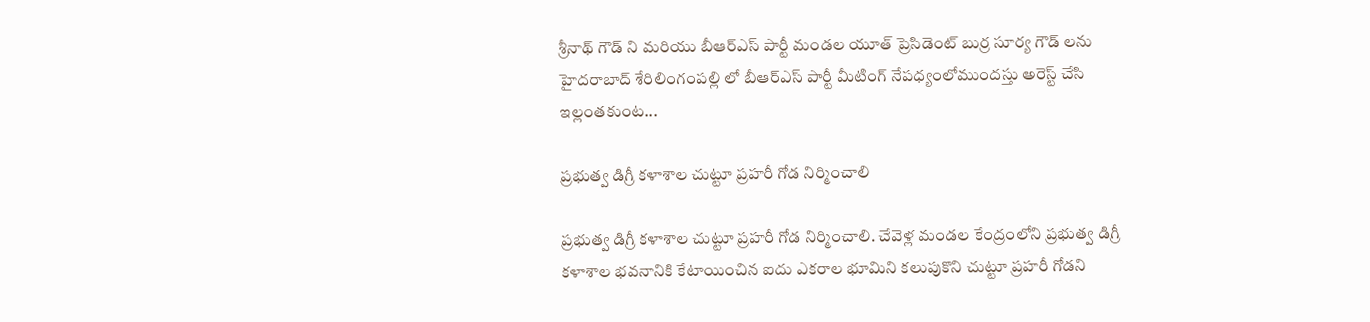శ్రీనాథ్ గౌడ్ ని మరియు బీఆర్ఎస్ పార్టీ మండల యూత్ ప్రెసిడెంట్ బుర్ర సూర్య గౌడ్ లను హైదరాబాద్ శేరిలింగంపల్లి లో బీఆర్ఎస్ పార్టీ మీటింగ్ నేపధ్యంలోముందస్తు అరెస్ట్ చేసి ఇల్లంతకుంట...

ప్రభుత్వ డిగ్రీ కళాశాల చుట్టూ ప్రహరీ గోడ నిర్మించాలి

ప్రభుత్వ డిగ్రీ కళాశాల చుట్టూ ప్రహరీ గోడ నిర్మించాలి. చేవెళ్ల మండల కేంద్రంలోని ప్రభుత్వ డిగ్రీ కళాశాల భవనానికి కేటాయించిన ఐదు ఎకరాల భూమిని కలుపుకొని చుట్టూ ప్రహరీ గోడని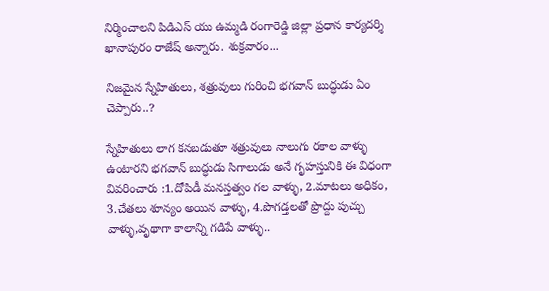నిర్మించాలని పిడిఎస్ యు ఉమ్మడి రంగారెడ్డి జిల్లా ప్రధాన కార్యదర్శి ఖానాపురం రాజేష్ అన్నారు. శుక్రవారం...

నిజమైన స్నేహితులు, శత్రువులు గురించి భగవాన్ బుద్ధుడు ఏం చెప్పారు..?

స్నేహితులు లాగ కనబడుతూ శత్రువులు నాలుగు రకాల వాళ్ళు ఉంటారని భగవాన్ బుద్ధుడు సిగాలుడు అనే గృహస్తునికి ఈ విధంగా వివరించారు :1.దోపిడీ మనస్తత్వం గల వాళ్ళు, 2.మాటలు అధికం, 3.చేతలు శూన్యం అయిన వాళ్ళు, 4.పొగడ్తలతో ప్రొద్దు పుచ్చు వాళ్ళు,వృథాగా కాలాన్ని గడిపే వాళ్ళు..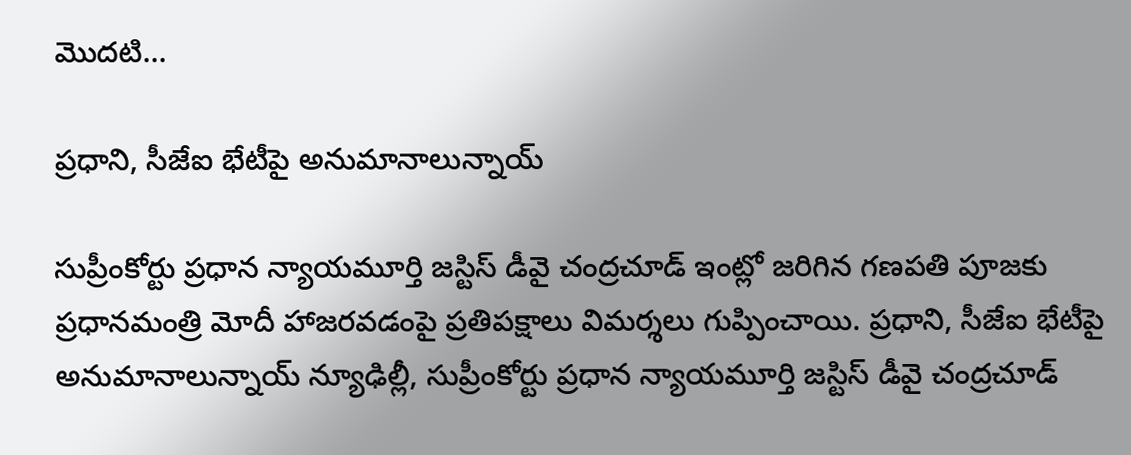మొదటి...

ప్రధాని, సీజేఐ భేటీపై అనుమానాలున్నాయ్‌

సుప్రీంకోర్టు ప్రధాన న్యాయమూర్తి జస్టిస్‌ డీవై చంద్రచూడ్‌ ఇంట్లో జరిగిన గణపతి పూజకు ప్రధానమంత్రి మోదీ హాజరవడంపై ప్రతిపక్షాలు విమర్శలు గుప్పించాయి. ప్రధాని, సీజేఐ భేటీపై అనుమానాలున్నాయ్‌ న్యూఢిల్లీ, సుప్రీంకోర్టు ప్రధాన న్యాయమూర్తి జస్టిస్‌ డీవై చంద్రచూడ్‌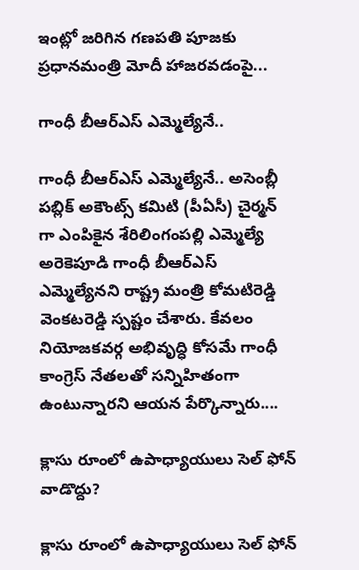ఇంట్లో జరిగిన గణపతి పూజకు ప్రధానమంత్రి మోదీ హాజరవడంపై...

గాంధీ బీఆర్‌ఎస్‌ ఎమ్మెల్యేనే..

గాంధీ బీఆర్‌ఎస్‌ ఎమ్మెల్యేనే.. అసెంబ్లీ పబ్లిక్‌ అకౌంట్స్ కమిటి (పీఏసీ) చైర్మన్‌ గా ఎంపికైన శేరిలింగంపల్లి ఎమ్మెల్యే అరెకెపూడి గాంధీ బీఆర్‌ఎస్ ఎమ్మెల్యేనని రాష్ట్ర మంత్రి కోమటిరెడ్డి వెంకటరెడ్డి స్పష్టం చేశారు. కేవలం నియోజకవర్గ అభివృద్ధి కోసమే గాంధీ కాంగ్రెస్‌ నేతలతో సన్నిహితంగా ఉంటున్నారని ఆయన పేర్కొన్నారు....

క్లాసు రూంలో ఉపాధ్యాయులు సెల్ ఫోన్ వాడొద్దు?

క్లాసు రూంలో ఉపాధ్యాయులు సెల్ ఫోన్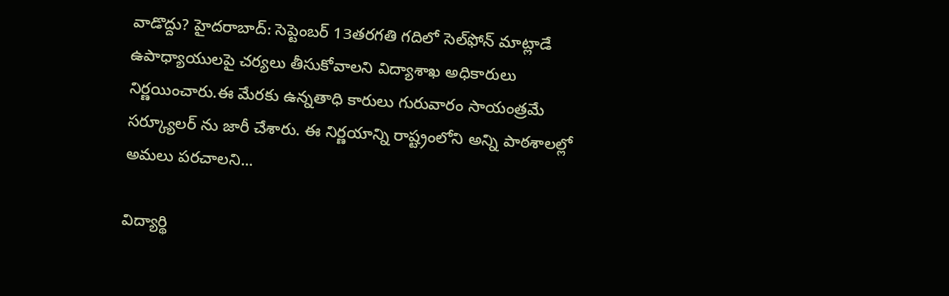వాడొద్దు? హైదరాబాద్: సెప్టెంబర్ 13తరగతి గదిలో సెల్‌ఫోన్‌ మాట్లాడే ఉపాధ్యాయులపై చర్యలు తీసుకోవాలని విద్యాశాఖ అధికారులు నిర్ణయించారు.ఈ మేరకు ఉన్నతాధి కారులు గురువారం సాయంత్రమే సర్క్యూలర్‌ ను జారీ చేశారు. ఈ నిర్ణయాన్ని రాష్ట్రంలోని అన్ని పాఠశాలల్లో అమలు పరచాలని...

విద్యార్థి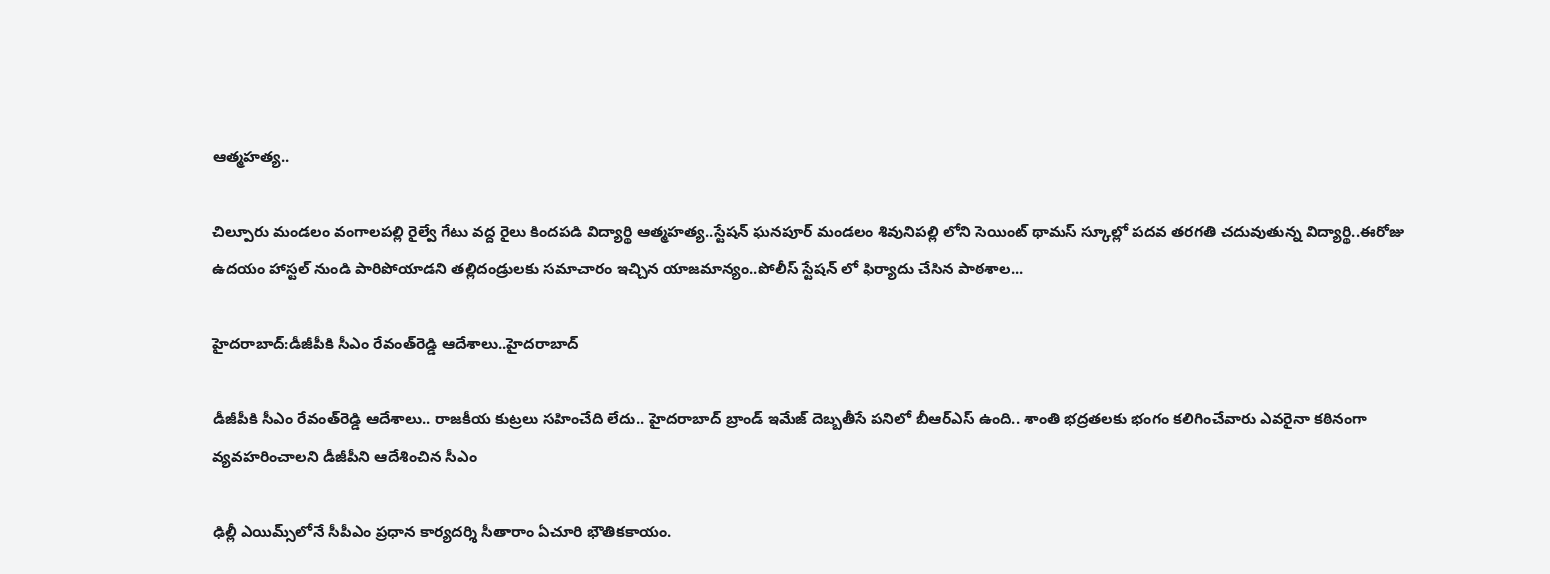ఆత్మహత్య..

చిల్పూరు మండలం వంగాలపల్లి రైల్వే గేటు వద్ద రైలు కిందపడి విద్యార్థి ఆత్మహత్య..స్టేషన్ ఘనపూర్ మండలం శివునిపల్లి లోని సెయింట్ థామస్ స్కూల్లో పదవ తరగతి చదువుతున్న విద్యార్థి..ఈరోజు ఉదయం హాస్టల్ నుండి పారిపోయాడని తల్లిదండ్రులకు సమాచారం ఇచ్చిన యాజమాన్యం..పోలీస్ స్టేషన్ లో ఫిర్యాదు చేసిన పాఠశాల...

హైదరాబాద్‌:డీజీపీకి సీఎం రేవంత్‌రెడ్డి ఆదేశాలు..హైదరాబాద్‌

డీజీపీకి సీఎం రేవంత్‌రెడ్డి ఆదేశాలు.. రాజకీయ కుట్రలు సహించేది లేదు.. హైదరాబాద్ బ్రాండ్ ఇమేజ్ దెబ్బతీసే పనిలో బీఆర్ఎస్‌ ఉంది.. శాంతి భద్రతలకు భంగం కలిగించేవారు ఎవరైనా కఠినంగా వ్యవహరించాలని డీజీపీని ఆదేశించిన సీఎం

ఢిల్లీ ఎయిమ్స్‌లోనే సీపీఎం ప్రధాన కార్యదర్శి సీతారాం ఏచూరి భౌతికకాయం.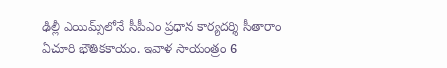ఢిల్లీ ఎయిమ్స్‌లోనే సీపీఎం ప్రధాన కార్యదర్శి సీతారాం ఏచూరి భౌతికకాయం. ఇవాళ సాయంత్రం 6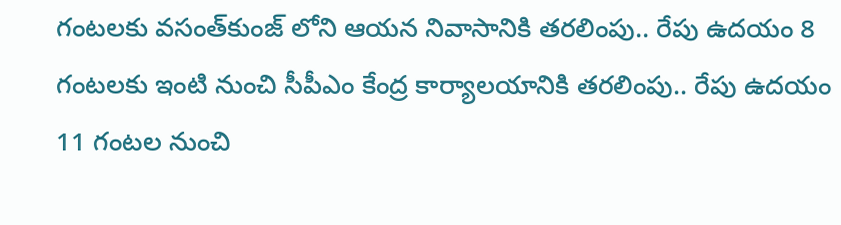గంటలకు వసంత్‌కుంజ్ లోని ఆయన నివాసానికి తరలింపు.. రేపు ఉదయం 8 గంటలకు ఇంటి నుంచి సీపీఎం కేంద్ర కార్యాలయానికి తరలింపు.. రేపు ఉదయం 11 గంటల నుంచి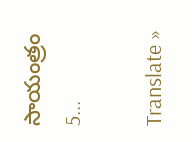సాయంత్రం 5...

Translate »